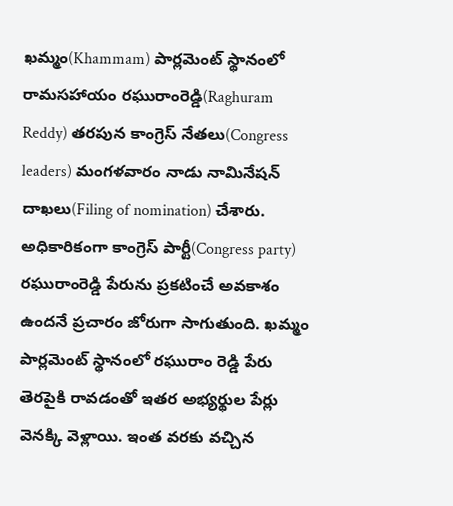ఖమ్మం(Khammam) పార్లమెంట్ స్థానంలో రామసహాయం రఘురాంరెడ్డి(Raghuram Reddy) తరపున కాంగ్రెస్ నేతలు(Congress leaders) మంగళవారం నాడు నామినేషన్ దాఖలు(Filing of nomination) చేశారు. అధికారికంగా కాంగ్రెస్ పార్టీ(Congress party) రఘురాంరెడ్డి పేరును ప్రకటించే అవకాశం ఉందనే ప్రచారం జోరుగా సాగుతుంది. ఖమ్మం పార్లమెంట్ స్థానంలో రఘురాం రెడ్డి పేరు తెరపైకి రావడంతో ఇతర అభ్యర్థుల పేర్లు వెనక్కి వెళ్లాయి. ఇంత వరకు వచ్చిన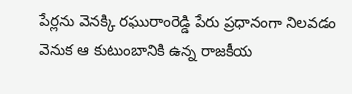పేర్లను వెనక్కి రఘురాంరెడ్డి పేరు ప్రధానంగా నిలవడం వెనుక ఆ కుటుంబానికి ఉన్న రాజకీయ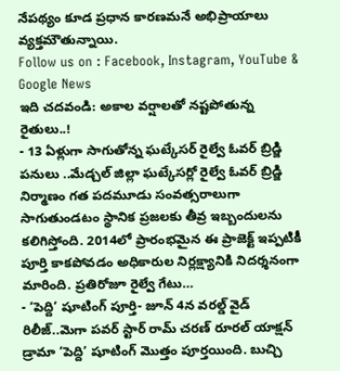నేపథ్యం కూడ ప్రధాన కారణమనే అభిప్రాయాలు వ్యక్తమౌతున్నాయి.
Follow us on : Facebook, Instagram, YouTube & Google News
ఇది చదవండి: అకాల వర్షాలతో నష్టపోతున్న రైతులు..!
- 13 ఏళ్లుగా సాగుతోన్న ఘట్కేసర్ రైల్వే ఓవర్ బ్రిడ్జి పనులు ..మేడ్చల్ జిల్లా ఘట్కేసర్లో రైల్వే ఓవర్ బ్రిడ్జి నిర్మాణం గత పదమూడు సంవత్సరాలుగా సాగుతుండటం స్థానిక ప్రజలకు తీవ్ర ఇబ్బందులను కలిగిస్తోంది. 2014లో ప్రారంభమైన ఈ ప్రాజెక్ట్ ఇప్పటికీ పూర్తి కాకపోవడం అధికారుల నిర్లక్ష్యానికి నిదర్శనంగా మారింది. ప్రతిరోజూ రైల్వే గేటు…
- ‘పెద్ది’ షూటింగ్ పూర్తి- జూన్ 4న వరల్డ్ వైడ్ రిలీజ్..మెగా పవర్ స్టార్ రామ్ చరణ్ రూరల్ యాక్షన్ డ్రామా ‘పెద్ది’ షూటింగ్ మొత్తం పూర్తయింది. బుచ్చి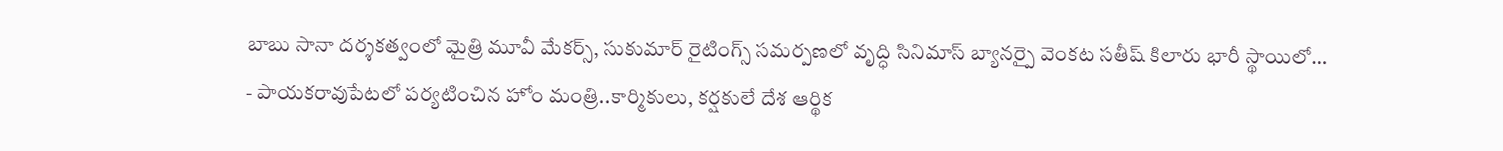బాబు సానా దర్శకత్వంలో మైత్రి మూవీ మేకర్స్, సుకుమార్ రైటింగ్స్ సమర్పణలో వృద్ధి సినిమాస్ బ్యానర్పై వెంకట సతీష్ కిలారు భారీ స్థాయిలో…
- పాయకరావుపేటలో పర్యటించిన హోం మంత్రి..కార్మికులు, కర్షకులే దేశ ఆర్థిక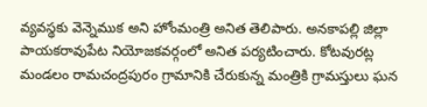వ్యవస్థకు వెన్నెముక అని హోంమంత్రి అనిత తెలిపారు. అనకాపల్లి జిల్లా పాయకరావుపేట నియోజకవర్గంలో అనిత పర్యటించారు. కోటవురట్ల మండలం రామచంద్రపురం గ్రామానికి చేరుకున్న మంత్రికి గ్రామస్తులు ఘన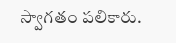స్వాగతం పలికారు.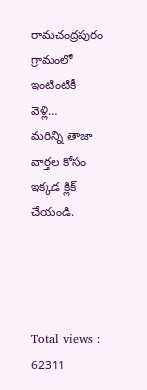రామచంద్రపురం గ్రామంలో ఇంటింటికీ వెళ్లి…
మరిన్ని తాజా వార్తల కోసం ఇక్కడ క్లిక్ చేయండి.




Total views : 62311